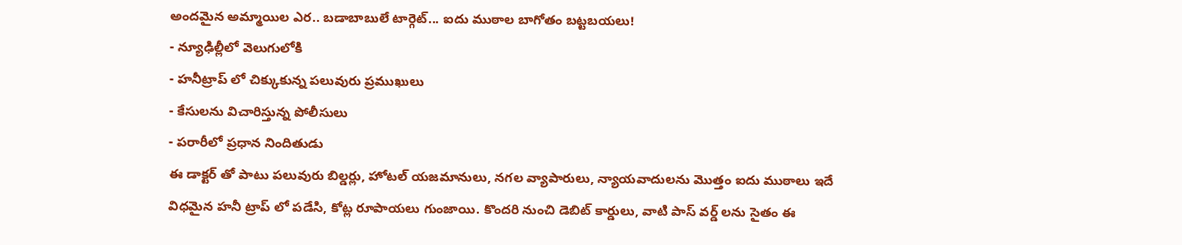అందమైన అమ్మాయిల ఎర.. బడాబాబులే టార్గెట్... ఐదు ముఠాల బాగోతం బట్టబయలు!
- న్యూఢిల్లీలో వెలుగులోకి
- హనీట్రాప్ లో చిక్కుకున్న పలువురు ప్రముఖులు
- కేసులను విచారిస్తున్న పోలీసులు
- పరారీలో ప్రధాన నిందితుడు
ఈ డాక్టర్ తో పాటు పలువురు బిల్డర్లు, హోటల్ యజమానులు, నగల వ్యాపారులు, న్యాయవాదులను మొత్తం ఐదు ముఠాలు ఇదే విధమైన హనీ ట్రాప్ లో పడేసి, కోట్ల రూపాయలు గుంజాయి. కొందరి నుంచి డెబిట్ కార్డులు, వాటి పాస్ వర్డ్ లను సైతం ఈ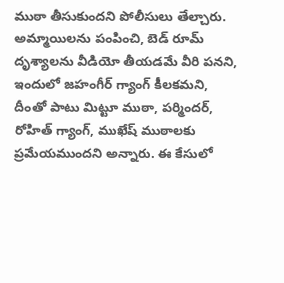ముఠా తీసుకుందని పోలీసులు తేల్చారు. అమ్మాయిలను పంపించి, బెడ్ రూమ్ దృశ్యాలను వీడియో తీయడమే వీరి పనని, ఇందులో జహంగీర్ గ్యాంగ్ కీలకమని, దీంతో పాటు మిట్టూ ముఠా, పర్మిందర్, రోహిత్ గ్యాంగ్, ముఖేష్ ముఠాలకు ప్రమేయముందని అన్నారు. ఈ కేసులో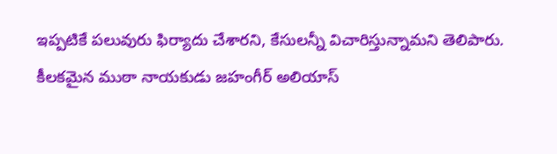ఇప్పటికే పలువురు ఫిర్యాదు చేశారని, కేసులన్నీ విచారిస్తున్నామని తెలిపారు. కీలకమైన ముఠా నాయకుడు జహంగీర్ అలియాస్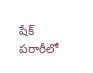షేక్ పరారీలో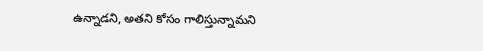ఉన్నాడని, అతని కోసం గాలిస్తున్నామని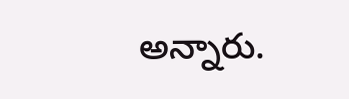అన్నారు.